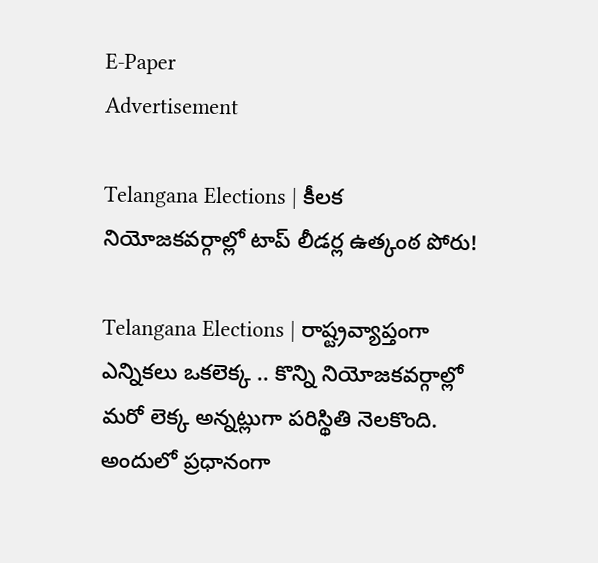E-Paper
Advertisement

Telangana Elections | కీలక నియోజకవర్గాల్లో టాప్‌ లీడర్ల ఉత్కంఠ పోరు!

Telangana Elections | రాష్ట్రవ్యాప్తంగా ఎన్నికలు ఒకలెక్క .. కొన్ని నియోజకవర్గాల్లో మరో లెక్క అన్నట్లుగా పరిస్థితి నెలకొంది. అందులో ప్రధానంగా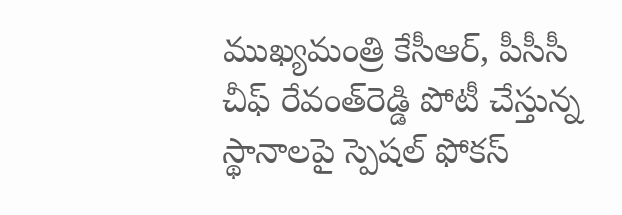ముఖ్యమంత్రి కేసీఆర్, పీసీసీ చీఫ్‌ రేవంత్‌రెడ్డి పోటీ చేస్తున్న స్థానాలపై స్పెషల్‌ ఫోకస్‌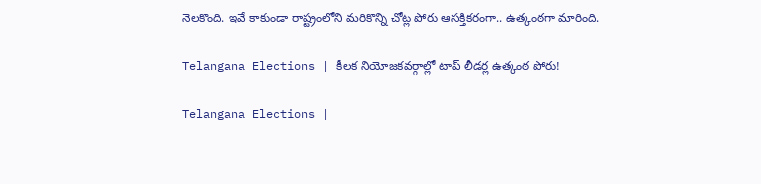నెలకొంది. ఇవే కాకుండా రాష్ట్రంలోని మరికొన్ని చోట్ల పోరు ఆసక్తికరంగా.. ఉత్కంఠగా మారింది.

Telangana Elections | కీలక నియోజకవర్గాల్లో టాప్‌ లీడర్ల ఉత్కంఠ పోరు!

Telangana Elections |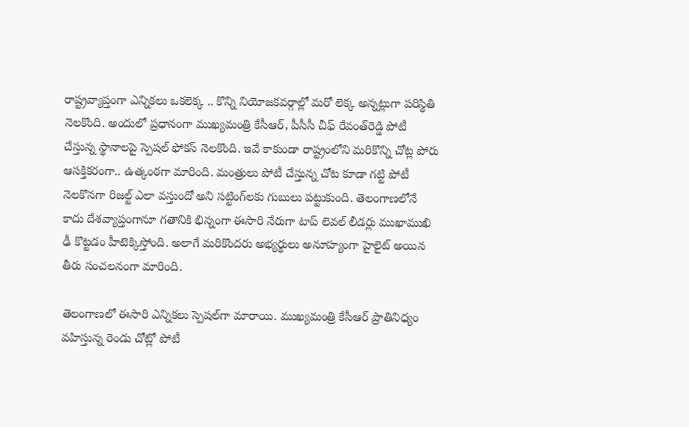రాష్ట్రవ్యాప్తంగా ఎన్నికలు ఒకలెక్క .. కొన్ని నియోజకవర్గాల్లో మరో లెక్క అన్నట్లుగా పరిస్థితి నెలకొంది. అందులో ప్రధానంగా ముఖ్యమంత్రి కేసీఆర్, పీసీసీ చీఫ్‌ రేవంత్‌రెడ్డి పోటీ చేస్తున్న స్థానాలపై స్పెషల్‌ ఫోకస్‌ నెలకొంది. ఇవే కాకుండా రాష్ట్రంలోని మరికొన్ని చోట్ల పోరు ఆసక్తికరంగా.. ఉత్కంఠగా మారింది. మంత్రులు పోటీ చేస్తున్న చోట కూడా గట్టి పోటీ నెలకొనగా రిజల్ట్‌ ఎలా వస్తుందో అని సట్టింగ్‌లకు గుబులు పట్టుకుంది. తెలంగాణలోనే కాదు దేశవ్యాప్తంగానూ గతానికి భిన్నంగా ఈసారి నేరుగా టాప్‌ లెవల్‌ లీడర్లు ముఖాముఖి ఢీ కొట్టడం హీటెక్కిస్తోంది. అలాగే మరికొందరు అభ్యర్థులు అనూహ్యంగా హైలైట్‌ అయిన తీరు సంచలనంగా మారింది.

తెలంగాణలో ఈసారి ఎన్నికలు స్పెషల్‌గా మారాయి. ముఖ్యమంత్రి కేసీఆర్‌ ప్రాతినిధ్యం వహిస్తున్న రెండు చోట్లో పోటీ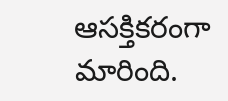ఆసక్తికరంగా మారింది.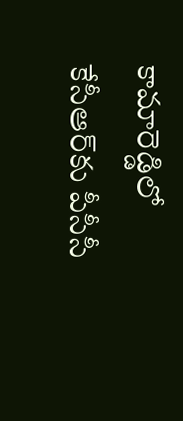కామారెడ్డిలో కేసీఆర్‌కు పీసీసీ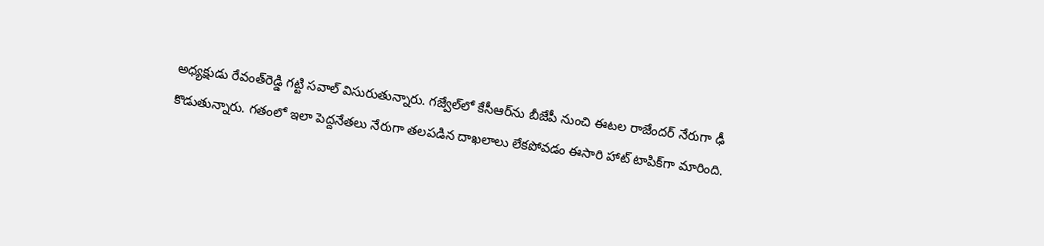అధ్యక్షుడు రేవంత్‌రెడ్డి గట్టి సవాల్‌ విసురుతున్నారు. గజ్వేల్‌లో కేసీఆర్‌ను బీజేపీ నుంచి ఈటల రాజేందర్‌ నేరుగా ఢీ కొడుతున్నారు. గతంలో ఇలా పెద్దనేతలు నేరుగా తలపడిన దాఖలాలు లేకపోవడం ఈసారి హాట్‌ టాపిక్‌గా మారింది.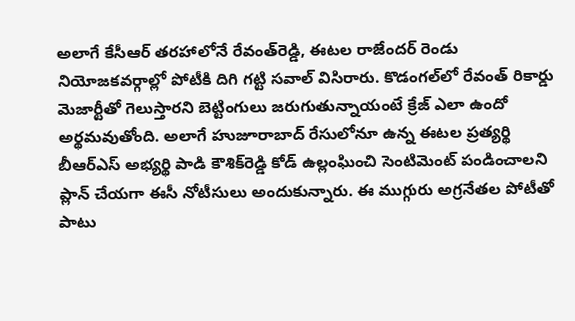అలాగే కేసీఆర్‌ తరహాలోనే రేవంత్‌రెడ్డి, ఈటల రాజేందర్‌ రెండు నియోజకవర్గాల్లో పోటీకి దిగి గట్టి సవాల్‌ విసిరారు. కొడంగల్‌లో రేవంత్‌ రికార్డు మెజార్టీతో గెలుస్తారని బెట్టింగులు జరుగుతున్నాయంటే క్రేజ్‌ ఎలా ఉందో అర్థమవుతోంది. అలాగే హుజూరాబాద్‌ రేసులోనూ ఉన్న ఈటల ప్రత్యర్థి బీఆర్ఎస్‌ అభ్యర్థి పాడి కౌశిక్‌రెడ్డి కోడ్‌ ఉల్లంఘించి సెంటిమెంట్‌ పండించాలని ప్లాన్‌ చేయగా ఈసీ నోటీసులు అందుకున్నారు. ఈ ముగ్గురు అగ్రనేతల పోటీతో పాటు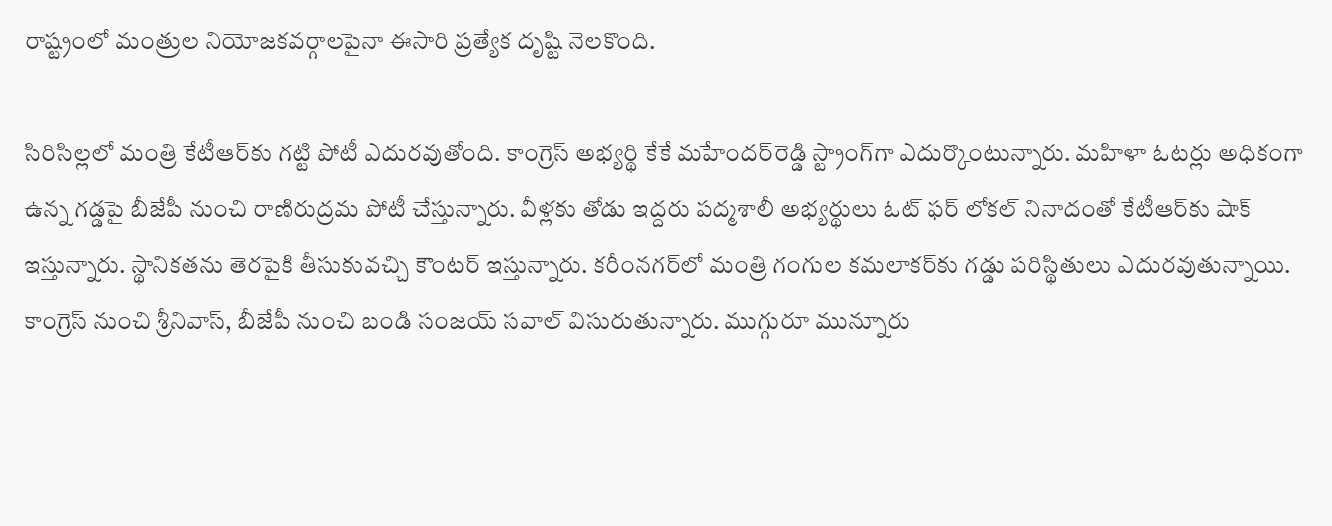రాష్ట్రంలో మంత్రుల నియోజకవర్గాలపైనా ఈసారి ప్రత్యేక దృష్టి నెలకొంది.

సిరిసిల్లలో మంత్రి కేటీఆర్‌కు గట్టి పోటీ ఎదురవుతోంది. కాంగ్రెస్‌ అభ్యర్థి కేకే మహేందర్‌రెడ్డి స్ట్రాంగ్‌గా ఎదుర్కొంటున్నారు. మహిళా ఓటర్లు అధికంగా ఉన్న గడ్డపై బీజేపీ నుంచి రాణిరుద్రమ పోటీ చేస్తున్నారు. వీళ్లకు తోడు ఇద్దరు పద్మశాలీ అభ్యర్థులు ఓట్‌ ఫర్‌ లోకల్‌ నినాదంతో కేటీఆర్‌కు షాక్‌ ఇస్తున్నారు. స్థానికతను తెరపైకి తీసుకువచ్చి కౌంటర్‌ ఇస్తున్నారు. కరీంనగర్‌లో మంత్రి గంగుల కమలాకర్‌కు గడ్డు పరిస్థితులు ఎదురవుతున్నాయి. కాంగ్రెస్‌ నుంచి శ్రీనివాస్‌, బీజేపీ నుంచి బండి సంజయ్‌ సవాల్‌ విసురుతున్నారు. ముగ్గురూ మున్నూరు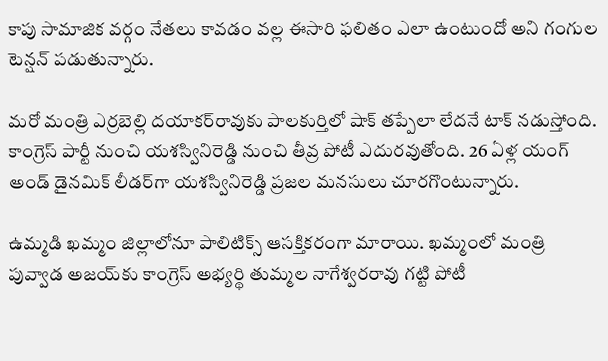కాపు సామాజిక వర్గం నేతలు కావడం వల్ల ఈసారి ఫలితం ఎలా ఉంటుందో అని గంగుల టెన్షన్‌ పడుతున్నారు.

మరో మంత్రి ఎర్రబెల్లి దయాకర్‌రావుకు పాలకుర్తిలో షాక్‌ తప్పేలా లేదనే టాక్‌ నడుస్తోంది. కాంగ్రెస్‌ పార్టీ నుంచి యశస్వినిరెడ్డి నుంచి తీవ్ర పోటీ ఎదురవుతోంది. 26 ఏళ్ల యంగ్‌ అండ్‌ డైనమిక్‌ లీడర్‌గా యశస్వినిరెడ్డి ప్రజల మనసులు చూరగొంటున్నారు.

ఉమ్మడి ఖమ్మం జిల్లాలోనూ పాలిటిక్స్ ఆసక్తికరంగా మారాయి. ఖమ్మంలో మంత్రి పువ్వాడ అజయ్‌కు కాంగ్రెస్‌ అభ్యర్థి తుమ్మల నాగేశ్వరరావు గట్టి పోటీ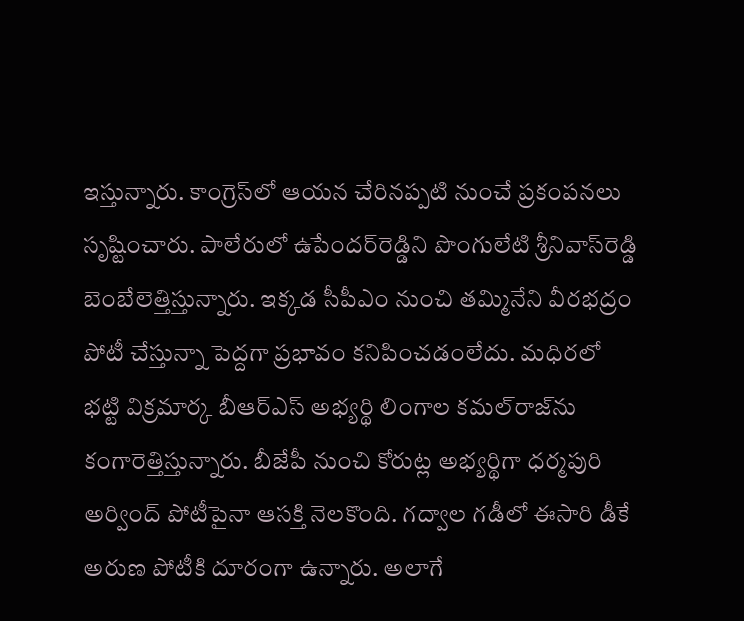ఇస్తున్నారు. కాంగ్రెస్‌లో ఆయన చేరినప్పటి నుంచే ప్రకంపనలు సృష్టించారు. పాలేరులో ఉపేందర్‌రెడ్డిని పొంగులేటి శ్రీనివాస్‌రెడ్డి బెంబేలెత్తిస్తున్నారు. ఇక్కడ సీపీఎం నుంచి తమ్మినేని వీరభద్రం పోటీ చేస్తున్నా పెద్దగా ప్రభావం కనిపించడంలేదు. మధిరలో భట్టి విక్రమార్క బీఆర్ఎస్‌ అభ్యర్థి లింగాల కమల్‌రాజ్‌ను కంగారెత్తిస్తున్నారు. బీజేపీ నుంచి కోరుట్ల అభ్యర్థిగా ధర్మపురి అర్వింద్‌ పోటీపైనా ఆసక్తి నెలకొంది. గద్వాల గడీలో ఈసారి డీకే అరుణ పోటీకి దూరంగా ఉన్నారు. అలాగే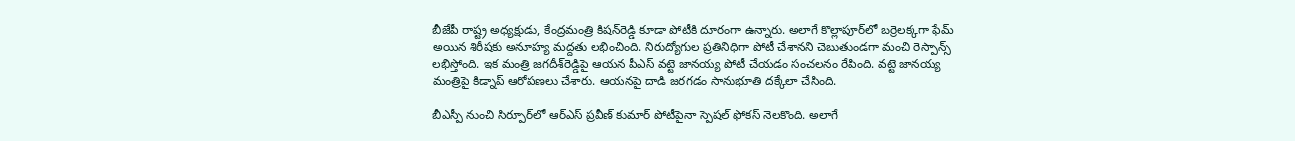బీజేపీ రాష్ట్ర అధ్యక్షుడు, కేంద్రమంత్రి కిషన్‌రెడ్డి కూడా పోటీకి దూరంగా ఉన్నారు. అలాగే కొల్లాపూర్‌లో బర్రెలక్కగా ఫేమ్‌ అయిన శిరీషకు అనూహ్య మద్దతు లభించింది. నిరుద్యోగుల ప్రతినిధిగా పోటీ చేశానని చెబుతుండగా మంచి రెస్పాన్స్‌ లభిస్తోంది. ఇక మంత్రి జగదీశ్‌రెడ్డిపై ఆయన పీఎస్‌ వట్టె జానయ్య పోటీ చేయడం సంచలనం రేపింది. వట్టె జానయ్య మంత్రిపై కిడ్నాప్‌ ఆరోపణలు చేశారు. ఆయనపై దాడి జరగడం సానుభూతి దక్కేలా చేసింది.

బీఎస్పీ నుంచి సిర్పూర్‌లో ఆర్‌ఎస్‌ ప్రవీణ్‌ కుమార్‌ పోటీపైనా స్పెషల్‌ ఫోకస్‌ నెలకొంది. అలాగే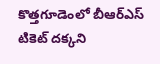కొత్తగూడెంలో బీఆర్ఎస్‌ టికెట్‌ దక్కని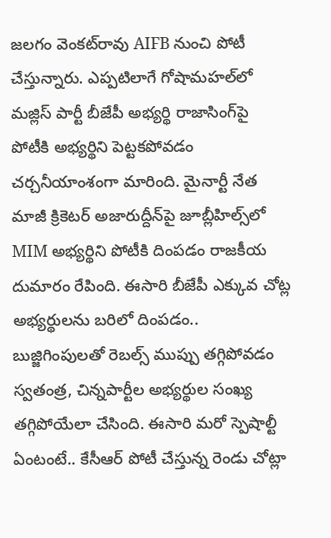జలగం వెంకట్‌రావు AIFB నుంచి పోటీ చేస్తున్నారు. ఎప్పటిలాగే గోషామహల్‌లో మజ్లిస్‌ పార్టీ బీజేపీ అభ్యర్థి రాజాసింగ్‌పై పోటీకి అభ్యర్థిని పెట్టకపోవడం చర్చనీయాంశంగా మారింది. మైనార్టీ నేత మాజీ క్రికెటర్‌ అజారుద్దీన్‌పై జూబ్లీహిల్స్‌లో MIM అభ్యర్థిని పోటీకి దింపడం రాజకీయ దుమారం రేపింది. ఈసారి బీజేపీ ఎక్కువ చోట్ల అభ్యర్థులను బరిలో దింపడం.. బుజ్జిగింపులతో రెబల్స్‌ ముప్పు తగ్గిపోవడం స్వతంత్ర, చిన్నపార్టీల అభ్యర్థుల సంఖ్య తగ్గిపోయేలా చేసింది. ఈసారి మరో స్పెషాల్టీ ఏంటంటే.. కేసీఆర్‌ పోటీ చేస్తున్న రెండు చోట్లా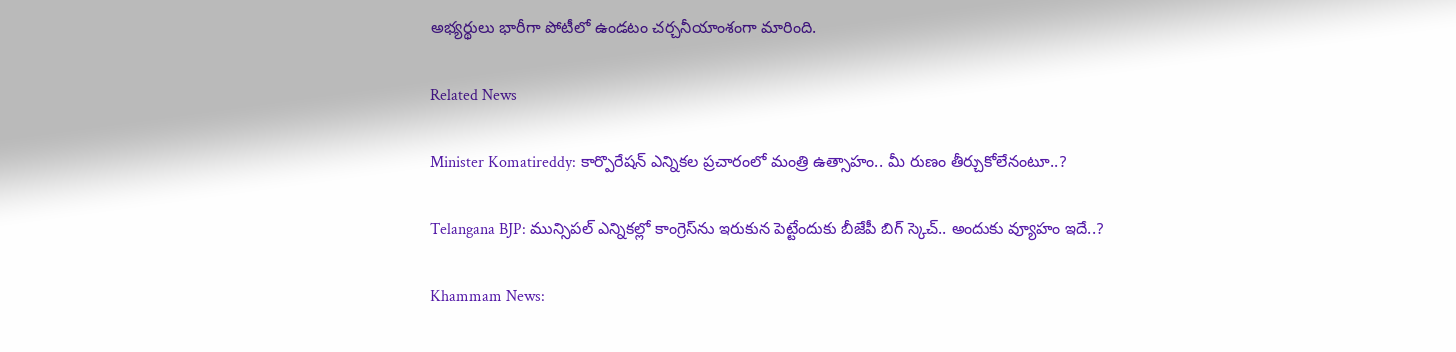అభ్యర్థులు భారీగా పోటీలో ఉండటం చర్చనీయాంశంగా మారింది.

Related News

Minister Komatireddy: కార్పొరేషన్ ఎన్నికల ప్రచారంలో మంత్రి ఉత్సాహం.. మీ రుణం తీర్చుకోలేనంటూ..?

Telangana BJP: మున్సిపల్ ఎన్నికల్లో కాంగ్రెస్‌ను ఇరుకున పెట్టేందుకు బీజేపీ బిగ్ స్కెచ్.. అందుకు వ్యూహం ఇదే..?

Khammam News: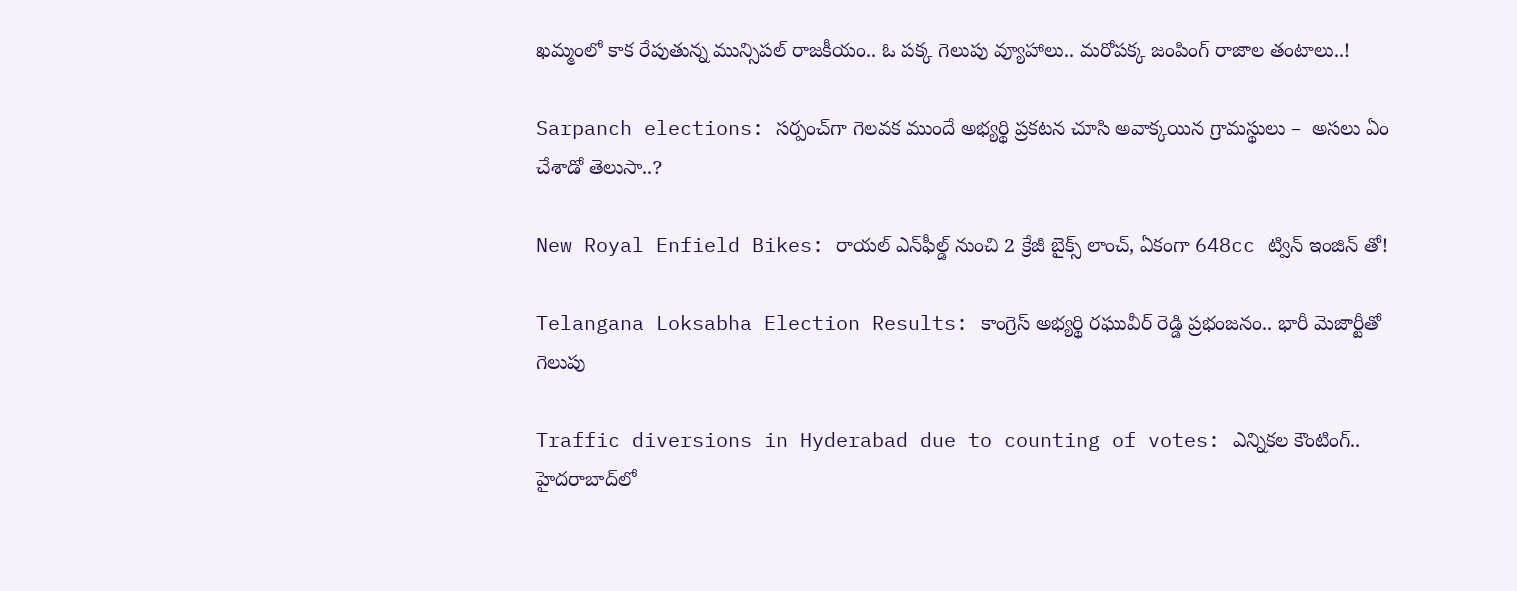ఖమ్మంలో కాక రేపుతున్న మున్సిపల్ రాజకీయం.. ఓ పక్క గెలుపు వ్యూహాలు.. మరోపక్క జంపింగ్ రాజాల తంటాలు..!

Sarpanch elections: సర్పంచ్‌గా గెలవక ముందే అభ్యర్థి ప్రకటన చూసి అవాక్కయిన గ్రామస్థులు –  అసలు ఏం చేశాడో తెలుసా..?

New Royal Enfield Bikes: రాయల్ ఎన్‌ఫీల్డ్ నుంచి 2 క్రేజీ బైక్స్ లాంచ్, ఏకంగా 648cc ట్విన్ ఇంజిన్ తో!

Telangana Loksabha Election Results: కాంగ్రెస్ అభ్యర్థి రఘువీర్ రెడ్డి ప్రభంజనం.. భారీ మెజార్టీతో గెలుపు

Traffic diversions in Hyderabad due to counting of votes: ఎన్నికల కౌంటింగ్.. హైదరాబాద్‌లో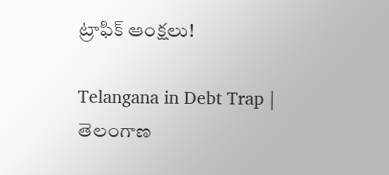ట్రాఫిక్ ఆంక్షలు!

Telangana in Debt Trap | తెలంగాణ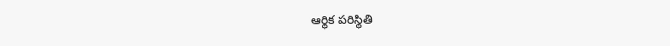ఆర్థిక పరిస్థితి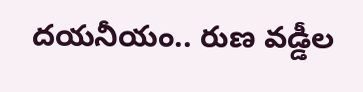దయనీయం.. రుణ వడ్డీల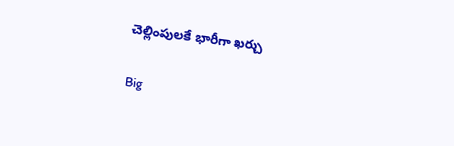చెల్లింపులకే భారీగా ఖర్చు

Big